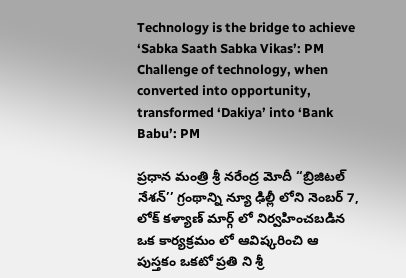Technology is the bridge to achieve ‘Sabka Saath Sabka Vikas’: PM
Challenge of technology, when converted into opportunity, transformed ‘Dakiya’ into ‘Bank Babu’: PM

ప్ర‌ధాన మంత్రి శ్రీ న‌రేంద్ర మోదీ ‘‘బ్రిజిట‌ల్ నేశ‌న్’’ గ్రంథాన్ని న్యూ ఢిల్లీ లోని నెంబ‌ర్ 7, లోక్ క‌ళ్యాణ్ మార్గ్ లో నిర్వ‌హించ‌బ‌డిన ఒక కార్య‌క్ర‌మం లో ఆవిష్క‌రించి ఆ పుస్త‌కం ఒకటో ప్ర‌తి ని శ్రీ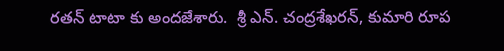ర‌త‌న్ టాటా కు అంద‌జేశారు.  శ్రీ ఎన్‌. చంద్ర‌శేఖ‌ర‌న్, కుమారి రూప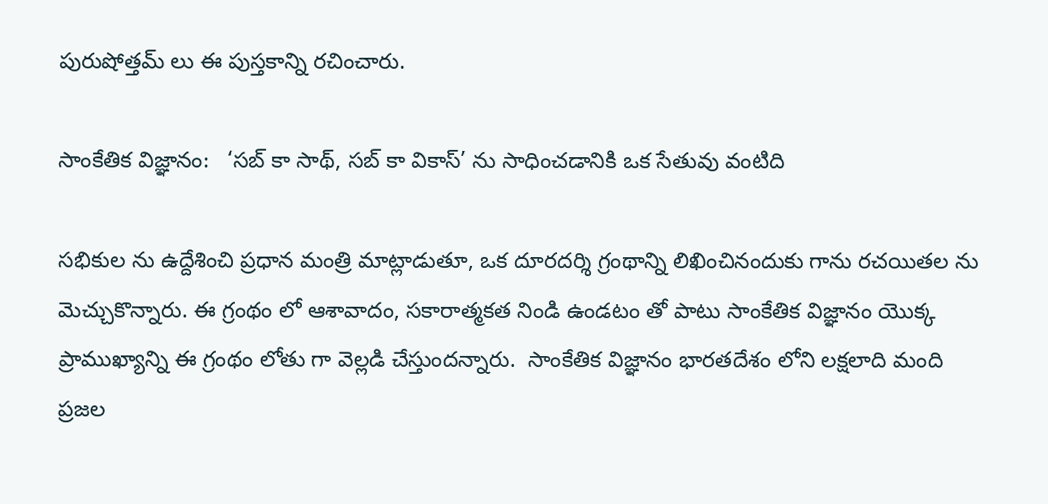పురుషోత్త‌మ్ లు ఈ పుస్త‌కాన్ని రచించారు.

సాంకేతిక విజ్ఞానం:   ‘సబ్ కా సాథ్, సబ్ కా వికాస్’ ను సాధించడానికి ఒక సేతువు వంటిది

స‌భికుల‌ ను ఉద్దేశించి ప్ర‌ధాన మంత్రి మాట్లాడుతూ, ఒక దూరదర్శి గ్రంథాన్ని లిఖించినందుకు గాను రచయితల ను మెచ్చుకొన్నారు. ఈ గ్రంథం లో ఆశావాదం, స‌కారాత్మ‌క‌త నిండి ఉండటం తో పాటు సాంకేతిక విజ్ఞానం యొక్క ప్రాముఖ్య‌ాన్ని ఈ గ్రంథం లోతు గా వెల్లడి చేస్తుందన్నారు.  సాంకేతిక విజ్ఞానం భార‌త‌దేశం లోని ల‌క్ష‌లాది మంది ప్ర‌జ‌ల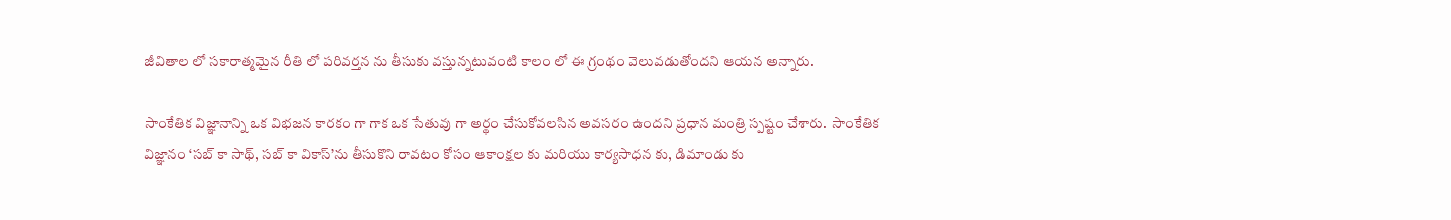జీవితాల లో సకారాత్మ‌మైన రీతి లో ప‌రివ‌ర్త‌న ను తీసుకు వస్తున్నటువంటి కాలం లో ఈ గ్రంథం వెలువ‌డుతోంద‌ని ఆయ‌న అన్నారు.

సాంకేతిక విజ్ఞానాన్ని ఒక విభ‌జ‌న కార‌కం గా గాక ఒక సేతువు గా అర్థం చేసుకోవ‌ల‌సిన అవ‌స‌రం ఉంద‌ని ప్ర‌ధాన మంత్రి స్ప‌ష్టం చేశారు.  సాంకేతిక విజ్ఞానం ‘స‌బ్ కా సాథ్‌, స‌బ్ కా వికాస్’ను తీసుకొని రావటం కోసం ఆకాంక్ష‌ల కు మ‌రియు కార్య‌సాధ‌న కు, డిమాండు కు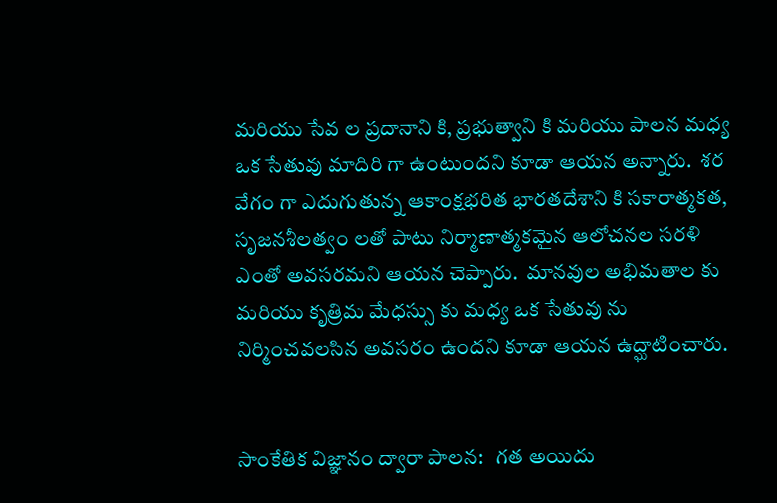మ‌రియు సేవ‌ ల ప్రదానాని కి, ప్ర‌భుత్వాని కి మ‌రియు పాల‌న మ‌ధ్య ఒక సేతువు మాదిరి గా ఉంటుందని కూడా ఆయ‌న అన్నారు.  శ‌ర వేగం గా ఎదుగుతున్న ఆకాంక్ష‌భ‌రిత భార‌త‌దేశాని కి స‌కారాత్మ‌క‌త‌, సృజ‌న‌శీల‌త్వం ల‌తో పాటు నిర్మాణాత్మ‌క‌మైన ఆలోచ‌న‌ల స‌ర‌ళి ఎంతో అవ‌స‌ర‌మ‌ని ఆయ‌న చెప్పారు.  మాన‌వుల అభిమతాల‌ కు మ‌రియు కృత్రిమ మేధస్సు కు మ‌ధ్య ఒక సేతువు ను నిర్మించవలసిన అవ‌స‌రం ఉంద‌ని కూడా ఆయ‌న ఉద్ఘాటించారు.


సాంకేతిక విజ్ఞానం ద్వారా పాల‌న‌:   గ‌త అయిదు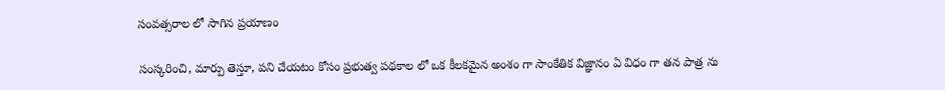సంవ‌త్స‌రాల లో సాగిన ప్ర‌యాణం

సంస్క‌రించి, మార్పు తెస్తూ, ప‌ని చేయ‌టం కోసం ప్ర‌భుత్వ ప‌థ‌కాల లో ఒక కీల‌క‌మైన అంశం గా సాంకేతిక విజ్ఞానం ఏ విధం గా త‌న పాత్ర‌ ను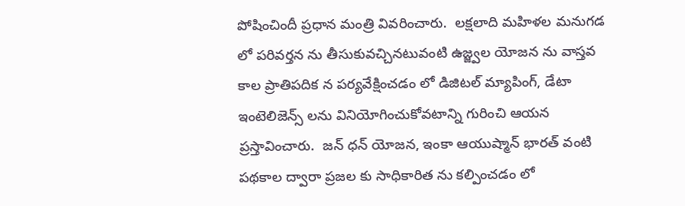పోషించిందీ ప్ర‌ధాన మంత్రి వివ‌రించారు.  ల‌క్ష‌లాది మ‌హిళ‌ల మ‌నుగ‌డ లో ప‌రివ‌ర్త‌న ను తీసుకువ‌చ్చినటువంటి ఉజ్జ్వ‌ల యోజ‌న ను వాస్త‌వ కాల ప్రాతిప‌దిక‌ న ప‌ర్య‌వేక్షించ‌డం లో డిజిట‌ల్ మ్యాపింగ్, డేటా ఇంటెలిజెన్స్ లను వినియోగించుకోవటాన్ని గురించి ఆయ‌న ప్ర‌స్తావించారు.  జ‌న్ ధ‌న్ యోజ‌న‌, ఇంకా ఆయుష్మాన్ భార‌త్ వంటి ప‌థ‌కాల ద్వారా ప్ర‌జ‌ల కు సాధికారిత ను క‌ల్పించ‌డం లో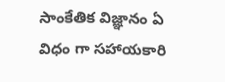సాంకేతిక విజ్ఞానం ఏ విధం గా స‌హాయ‌కారి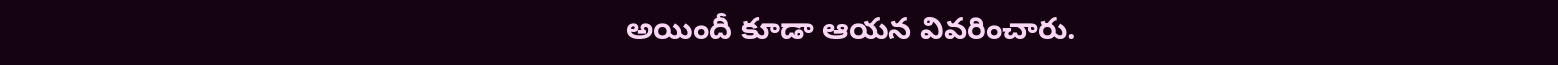అయిందీ కూడా ఆయ‌న వివ‌రించారు.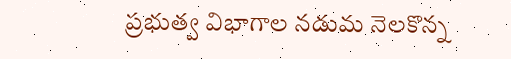ప్ర‌భుత్వ విభాగాల న‌డుమ నెల‌కొన్న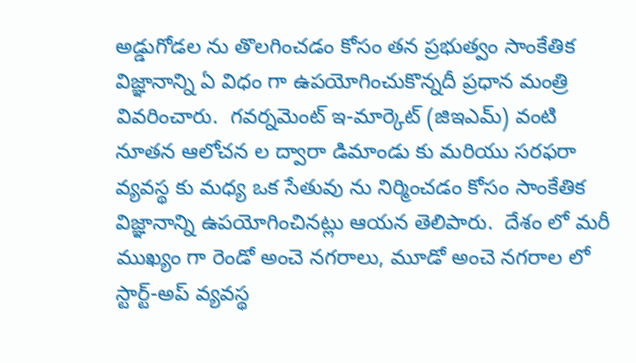అడ్డుగోడ‌ల‌ ను తొల‌గించ‌డం కోసం త‌న ప్ర‌భుత్వం సాంకేతిక విజ్ఞానాన్ని ఏ విధం గా ఉప‌యోగించుకొన్న‌దీ ప్ర‌ధాన మంత్రి వివ‌రించారు.  గ‌వ‌ర్న‌మెంట్ ఇ-మార్కెట్ (జిఇఎమ్‌) వంటి నూత‌న ఆలోచ‌న‌ ల ద్వారా డిమాండు కు మ‌రియు స‌ర‌ఫ‌రా వ్య‌వ‌స్థ కు మ‌ధ్య ఒక సేతువు ను నిర్మించడం కోసం సాంకేతిక విజ్ఞానాన్ని ఉపయోగించిన‌ట్లు ఆయ‌న తెలిపారు.  దేశం లో మ‌రీ ముఖ్యం గా రెండో అంచె నగరాలు, మూడో అంచె న‌గ‌రాల లో స్టార్ట్‌-అప్ వ్య‌వ‌స్థ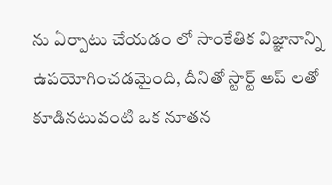ను ఏర్పాటు చేయ‌డం లో సాంకేతిక విజ్ఞానాన్ని ఉప‌యోగించడ‌మైంది, దీనితో స్టార్ట్ అప్ లతో కూడినటువంటి ఒక నూతన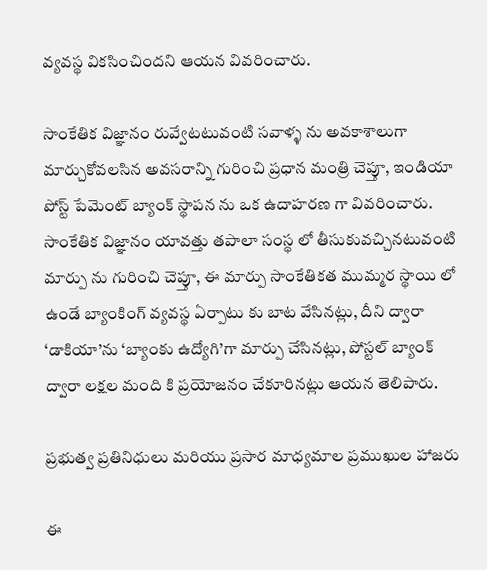వ్యవస్థ వికసించిందని ఆయ‌న వివ‌రించారు.

సాంకేతిక విజ్ఞానం రువ్వేట‌టువంటి స‌వాళ్ళ ను అవ‌కాశాలుగా మార్చుకోవ‌ల‌సిన అవ‌స‌రాన్ని గురించి ప్ర‌ధాన మంత్రి చెప్తూ, ఇండియా పోస్ట్ పేమెంట్ బ్యాంక్ స్థాపన ను ఒక ఉదాహ‌ర‌ణ గా వివ‌రించారు.  సాంకేతిక విజ్ఞానం యావ‌త్తు త‌పాలా సంస్థ లో తీసుకువ‌చ్చినటువంటి మార్పు ను గురించి చెప్తూ, ఈ మార్పు సాంకేతిక‌త ముమ్మ‌ర స్థాయి లో ఉండే బ్యాంకింగ్ వ్య‌వ‌స్థ ఏర్పాటు కు బాట వేసిన‌ట్లు, దీని ద్వారా ‘డాకియా’ను ‘బ్యాంకు ఉద్యోగి’గా మార్పు చేసినట్లు, పోస్ట‌ల్ బ్యాంక్ ద్వారా ల‌క్ష‌ల మంది కి ప్ర‌యోజ‌నం చేకూరిన‌ట్లు ఆయన తెలిపారు.

ప్ర‌భుత్వ ప్ర‌తినిధులు మ‌రియు ప్ర‌సార మాధ్య‌మాల ప్ర‌ముఖుల హాజ‌రు

ఈ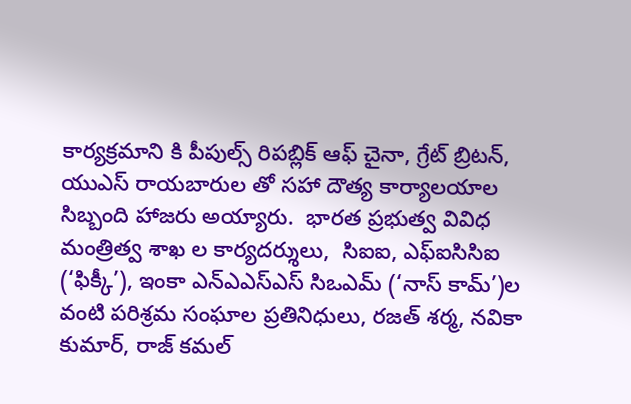కార్య‌క్ర‌మాని కి పీపుల్స్ రిప‌బ్లిక్ ఆఫ్ చైనా, గ్రేట్ బ్రిట‌న్‌, యుఎస్ రాయ‌బారుల తో స‌హా దౌత్య కార్యాల‌యాల సిబ్బంది హాజ‌రు అయ్యారు.  భార‌త ప్ర‌భుత్వ వివిధ మంత్రిత్వ శాఖ ల కార్య‌ద‌ర్శులు,  సిఐఐ, ఎఫ్ఐసిసిఐ (‘ఫిక్కీ’), ఇంకా ఎన్ఎఎస్ఎస్ సిఒఎమ్ (‘నాస్ కామ్’)ల వంటి ప‌రిశ్ర‌మ సంఘాల ప్ర‌తినిధులు, ర‌జ‌త్ శ‌ర్మ‌, నవికా కుమార్‌, రాజ్‌ క‌మ‌ల్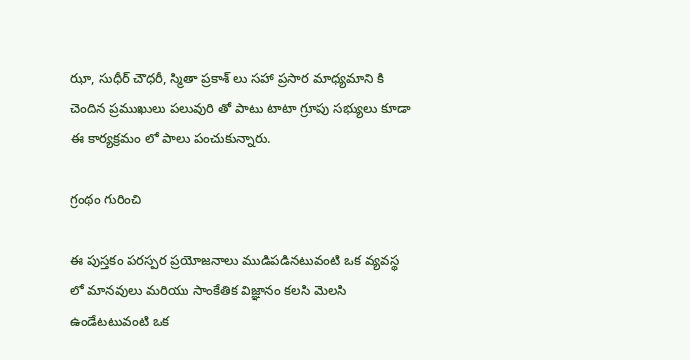ఝా, సుధీర్ చౌధరీ, స్మితా ప్ర‌కాశ్ లు స‌హా ప్ర‌సార మాధ్య‌మాని కి చెందిన ప్ర‌ముఖులు ప‌లువురి తో పాటు టాటా గ్రూపు స‌భ్యులు కూడా ఈ కార్య‌క్ర‌మం లో పాలు పంచుకున్నారు.

గ్రంథం గురించి

ఈ పుస్త‌కం ప‌ర‌స్ప‌ర ప్ర‌యోజ‌నాలు ముడిప‌డినటువంటి ఒక వ్య‌వ‌స్థ లో మాన‌వులు మ‌రియు సాంకేతిక విజ్ఞానం క‌ల‌సి మెల‌సి ఉండేటటువంటి ఒక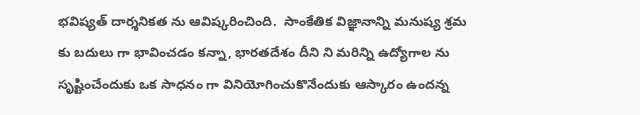భ‌విష్యత్ దార్శ‌నిక‌త ను ఆవిష్క‌రించింది.  సాంకేతిక విజ్ఞానాన్ని మ‌నుష్య శ్ర‌మ కు బ‌దులు గా భావించ‌డం క‌న్నా, భార‌త‌దేశం దీని ని మ‌రిన్ని ఉద్యోగాల ను సృష్టించేందుకు ఒక సాధ‌నం గా వినియోగించుకొనేందుకు ఆస్కారం ఉంద‌న్న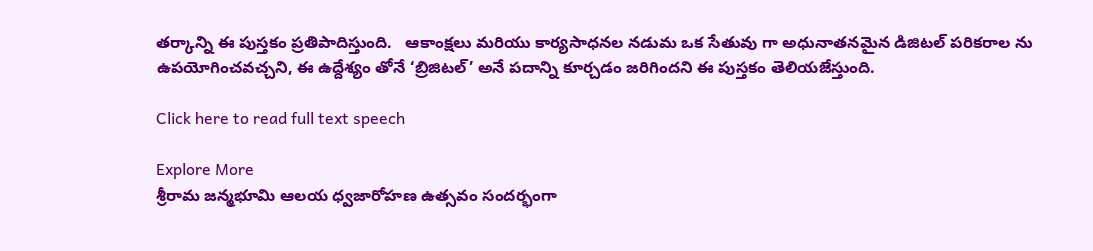తర్కాన్ని ఈ పుస్త‌కం ప్రతిపాదిస్తుంది.   ఆకాంక్ష‌లు మ‌రియు కార్య‌సాధ‌న‌ల న‌డుమ ఒక సేతువు గా అధునాత‌న‌మైన డిజిట‌ల్ ప‌రిక‌రాల ను ఉప‌యోగించ‌వ‌చ్చ‌ని, ఈ ఉద్దేశ్యం తోనే ‘బ్రిజిట‌ల్’ అనే ప‌దాన్ని కూర్చడం జరిగింద‌ని ఈ పుస్త‌కం తెలియజేస్తుంది.

Click here to read full text speech

Explore More
శ్రీరామ జన్మభూమి ఆలయ ధ్వజారోహణ ఉత్సవం సందర్భంగా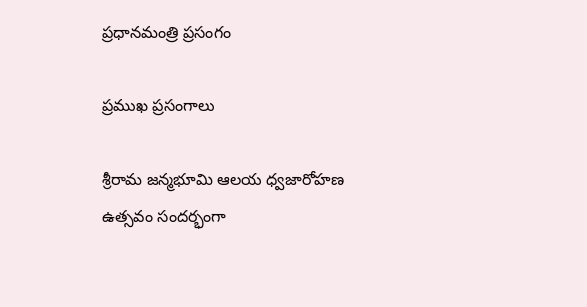ప్రధానమంత్రి ప్రసంగం

ప్రముఖ ప్రసంగాలు

శ్రీరామ జన్మభూమి ఆలయ ధ్వజారోహణ ఉత్సవం సందర్భంగా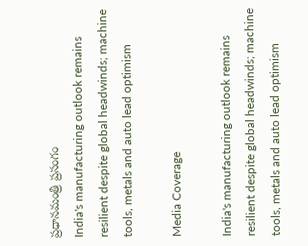ప్రధానమంత్రి ప్రసంగం
India's manufacturing outlook remains resilient despite global headwinds; machine tools, metals and auto lead optimism

Media Coverage

India's manufacturing outlook remains resilient despite global headwinds; machine tools, metals and auto lead optimism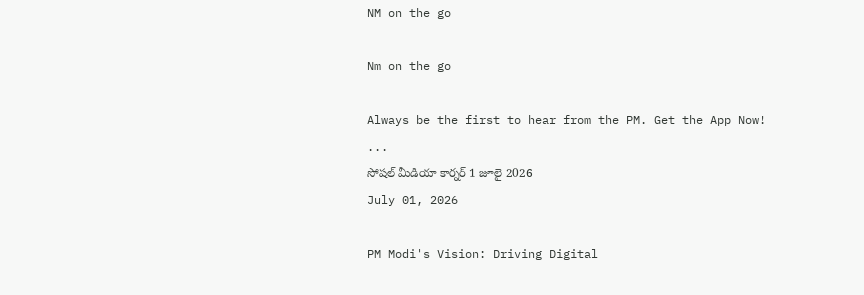NM on the go

Nm on the go

Always be the first to hear from the PM. Get the App Now!
...
సోషల్ మీడియా కార్నర్ 1 జూలై 2026
July 01, 2026

PM Modi's Vision: Driving Digital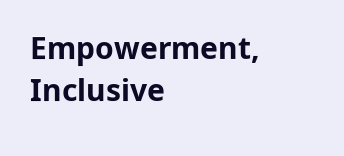Empowerment, Inclusive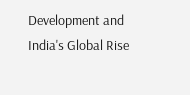Development and India's Global Rise